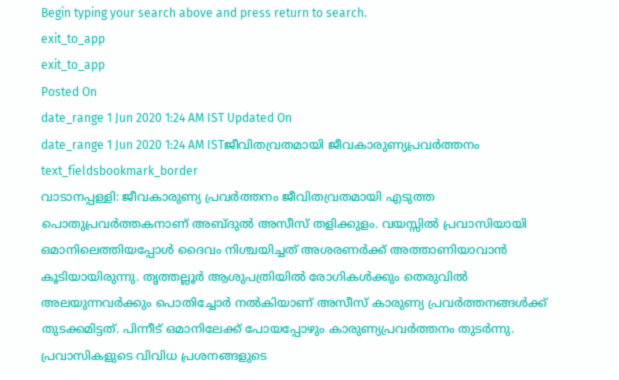Begin typing your search above and press return to search.
exit_to_app
exit_to_app
Posted On
date_range 1 Jun 2020 1:24 AM IST Updated On
date_range 1 Jun 2020 1:24 AM ISTജീവിതവ്രതമായി ജീവകാരുണ്യപ്രവർത്തനം
text_fieldsbookmark_border
വാടാനപ്പള്ളി: ജീവകാരുണ്യ പ്രവർത്തനം ജീവിതവ്രതമായി എടുത്ത പൊതുപ്രവർത്തകനാണ് അബ്ദുൽ അസീസ് തളിക്കുളം. വയസ്സിൽ പ്രവാസിയായി ഒമാനിലെത്തിയപ്പോൾ ദൈവം നിശ്ചയിച്ചത് അശരണർക്ക് അത്താണിയാവാൻ കൂടിയായിരുന്നു. തൃത്തല്ലൂർ ആശുപത്രിയിൽ രോഗികൾക്കും തെരുവിൽ അലയുന്നവർക്കും പൊതിച്ചോർ നൽകിയാണ് അസീസ് കാരുണ്യ പ്രവർത്തനങ്ങൾക്ക് തുടക്കമിട്ടത്. പിന്നീട് ഒമാനിലേക്ക് പോയപ്പോഴും കാരുണ്യപ്രവർത്തനം തുടർന്നു. പ്രവാസികളുടെ വിവിധ പ്രശനങ്ങളുടെ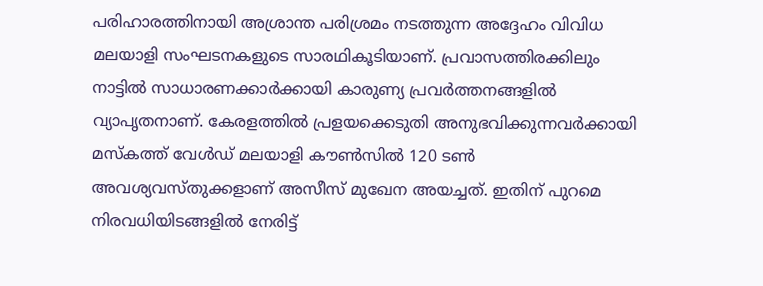പരിഹാരത്തിനായി അശ്രാന്ത പരിശ്രമം നടത്തുന്ന അദ്ദേഹം വിവിധ മലയാളി സംഘടനകളുടെ സാരഥികൂടിയാണ്. പ്രവാസത്തിരക്കിലും നാട്ടിൽ സാധാരണക്കാർക്കായി കാരുണ്യ പ്രവർത്തനങ്ങളിൽ വ്യാപൃതനാണ്. കേരളത്തിൽ പ്രളയക്കെടുതി അനുഭവിക്കുന്നവർക്കായി മസ്കത്ത് വേൾഡ് മലയാളി കൗൺസിൽ 120 ടൺ അവശ്യവസ്തുക്കളാണ് അസീസ് മുഖേന അയച്ചത്. ഇതിന് പുറമെ നിരവധിയിടങ്ങളിൽ നേരിട്ട്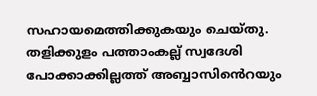സഹായമെത്തിക്കുകയും ചെയ്തു. തളിക്കുളം പത്താംകല്ല് സ്വദേശി പോക്കാക്കില്ലത്ത് അബ്ബാസിൻെറയും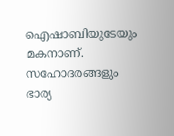ഐഷാബിയുടേയും മകനാണ്. സഹോദരങ്ങളും ഭാര്യ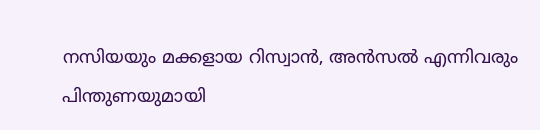നസിയയും മക്കളായ റിസ്വാൻ, അൻസൽ എന്നിവരും പിന്തുണയുമായി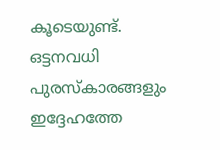കൂടെയുണ്ട്. ഒട്ടനവധി പുരസ്കാരങ്ങളും ഇദ്ദേഹത്തേ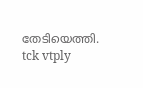തേടിയെത്തി. tck vtply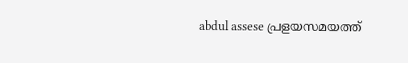abdul assese പ്രളയസമയത്ത്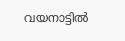വയനാട്ടിൽ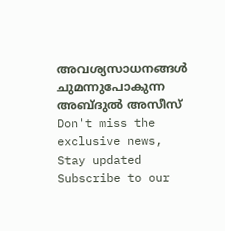അവശ്യസാധനങ്ങൾ ചുമന്നുപോകുന്ന അബ്ദുൽ അസീസ്
Don't miss the exclusive news, Stay updated
Subscribe to our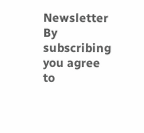Newsletter
By subscribing you agree to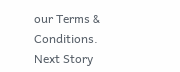our Terms & Conditions.
Next Story